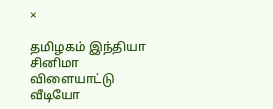×

தமிழகம் இந்தியா சினிமா விளையாட்டு வீடியோ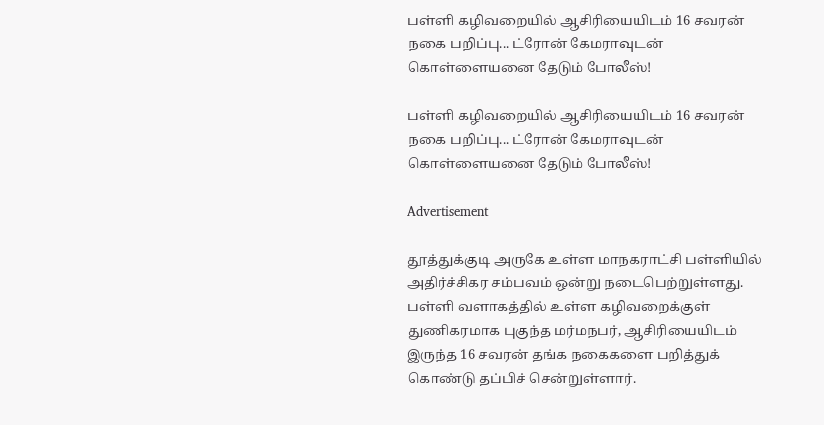பள்ளி கழிவறையில் ஆசிரியையிடம் 16 சவரன் நகை பறிப்பு... ட்ரோன் கேமராவுடன் கொள்ளையனை தேடும் போலீஸ்!

பள்ளி கழிவறையில் ஆசிரியையிடம் 16 சவரன் நகை பறிப்பு... ட்ரோன் கேமராவுடன் கொள்ளையனை தேடும் போலீஸ்!

Advertisement

தூத்துக்குடி அருகே உள்ள மாநகராட்சி பள்ளியில் அதிர்ச்சிகர சம்பவம் ஒன்று நடைபெற்றுள்ளது. பள்ளி வளாகத்தில் உள்ள கழிவறைக்குள் துணிகரமாக புகுந்த மர்மநபர், ஆசிரியையிடம் இருந்த 16 சவரன் தங்க நகைகளை பறித்துக் கொண்டு தப்பிச் சென்றுள்ளார்.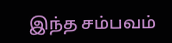இந்த சம்பவம்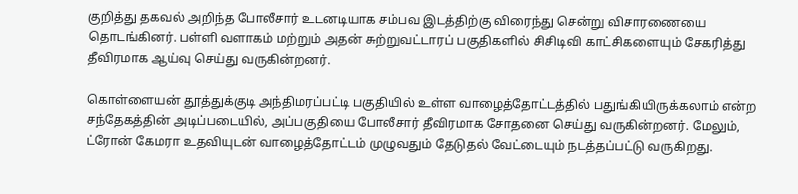குறித்து தகவல் அறிந்த போலீசார் உடனடியாக சம்பவ இடத்திற்கு விரைந்து சென்று விசாரணையை தொடங்கினர். பள்ளி வளாகம் மற்றும் அதன் சுற்றுவட்டாரப் பகுதிகளில் சிசிடிவி காட்சிகளையும் சேகரித்து தீவிரமாக ஆய்வு செய்து வருகின்றனர்.

கொள்ளையன் தூத்துக்குடி அந்திமரப்பட்டி பகுதியில் உள்ள வாழைத்தோட்டத்தில் பதுங்கியிருக்கலாம் என்ற சந்தேகத்தின் அடிப்படையில், அப்பகுதியை போலீசார் தீவிரமாக சோதனை செய்து வருகின்றனர். மேலும், ட்ரோன் கேமரா உதவியுடன் வாழைத்தோட்டம் முழுவதும் தேடுதல் வேட்டையும் நடத்தப்பட்டு வருகிறது.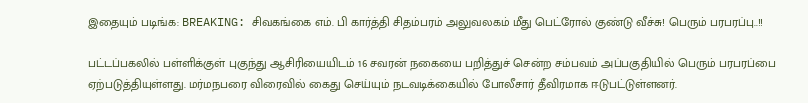இதையும் படிங்க: BREAKING: சிவகங்கை எம். பி கார்த்தி சிதம்பரம் அலுவலகம் மீது பெட்ரோல் குண்டு வீச்சு! பெரும் பரபரப்பு..!!

பட்டப்பகலில் பள்ளிக்குள் புகுந்து ஆசிரியையிடம் 16 சவரன் நகையை பறித்துச் சென்ற சம்பவம் அப்பகுதியில் பெரும் பரபரப்பை ஏற்படுத்தியுள்ளது. மர்மநபரை விரைவில் கைது செய்யும் நடவடிக்கையில் போலீசார் தீவிரமாக ஈடுபட்டுள்ளனர்.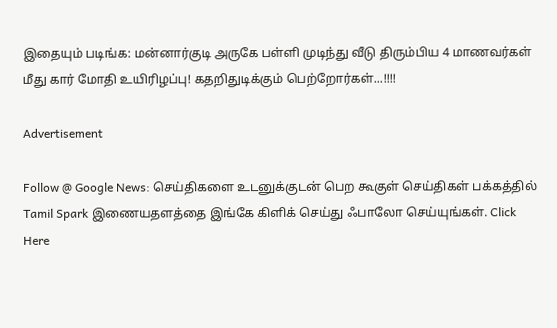இதையும் படிங்க: மன்னார்குடி அருகே பள்ளி முடிந்து வீடு திரும்பிய 4 மாணவர்கள் மீது கார் மோதி உயிரிழப்பு! கதறிதுடிக்கும் பெற்றோர்கள்...!!!!

Advertisement

Follow @ Google News: செய்திகளை உடனுக்குடன் பெற கூகுள் செய்திகள் பக்கத்தில் Tamil Spark இணையதளத்தை இங்கே கிளிக் செய்து ஃபாலோ செய்யுங்கள். Click Here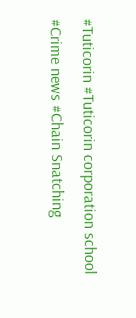#Tuticorin #Tuticorin corporation school #Crime news #Chain Snatching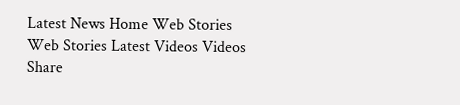Latest News Home Web Stories Web Stories Latest Videos Videos Share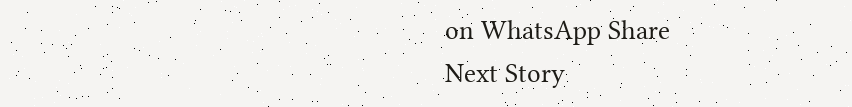on WhatsApp Share
Next Story